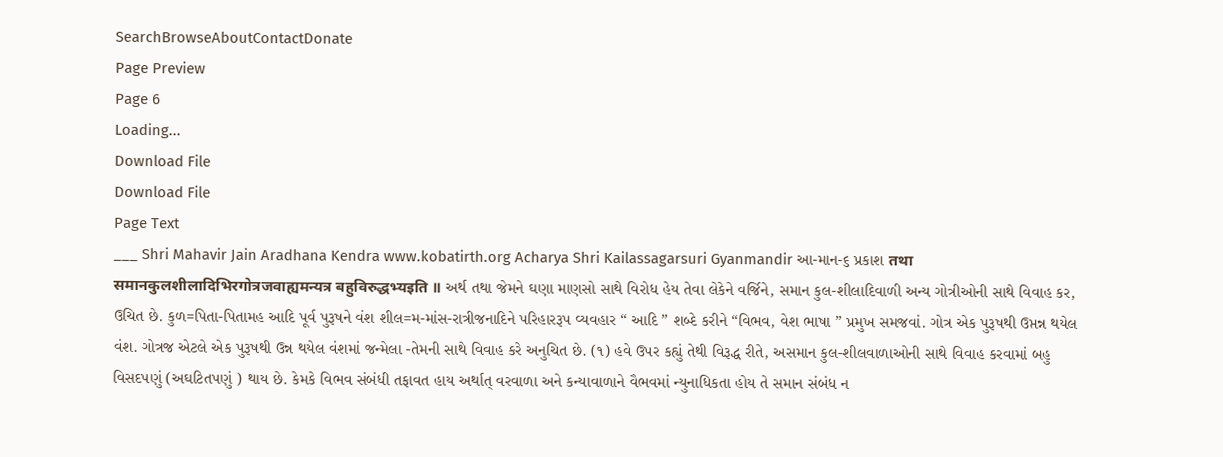SearchBrowseAboutContactDonate
Page Preview
Page 6
Loading...
Download File
Download File
Page Text
___ Shri Mahavir Jain Aradhana Kendra www.kobatirth.org Acharya Shri Kailassagarsuri Gyanmandir આ-માન-૬ પ્રકાશ तथा समानकुलशीलादिभिरगोत्रजवाह्यमन्यत्र बहुविरुद्धभ्यइति ॥ અર્થ તથા જેમને ઘણા માણસો સાથે વિરોધ હેય તેવા લેકેને વર્જિને, સમાન કુલ-શીલાદિવાળી અન્ય ગોત્રીઓની સાથે વિવાહ કર, ઉચિત છે. કુળ=પિતા-પિતામહ આદિ પૂર્વ પુરૂષને વંશ શીલ=મ-માંસ-રાત્રીજનાદિને પરિહારરૂપ વ્યવહાર “ આદિ ” શબ્દે કરીને “વિભવ, વેશ ભાષા ” પ્રમુખ સમજવાં. ગોત્ર એક પુરૂષથી ઉપ્તન્ન થયેલ વંશ. ગોત્રજ એટલે એક પુરૂષથી ઉન્ન થયેલ વંશમાં જન્મેલા -તેમની સાથે વિવાહ કરે અનુચિત છે. (૧) હવે ઉપર કહ્યું તેથી વિરૂદ્ધ રીતે, અસમાન કુલ-શીલવાળાઓની સાથે વિવાહ કરવામાં બહુ વિસદપણું (અઘટિતપણું ) થાય છે. કેમકે વિભવ સંબંધી તફાવત હાય અર્થાત્ વરવાળા અને કન્યાવાળાને વૈભવમાં ન્યુનાધિકતા હોય તે સમાન સંબંધ ન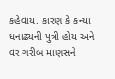કહેવાય. કારણ કે કન્યા ધનાઢ્યની પુત્રી હોય અને વર ગરીબ માણસને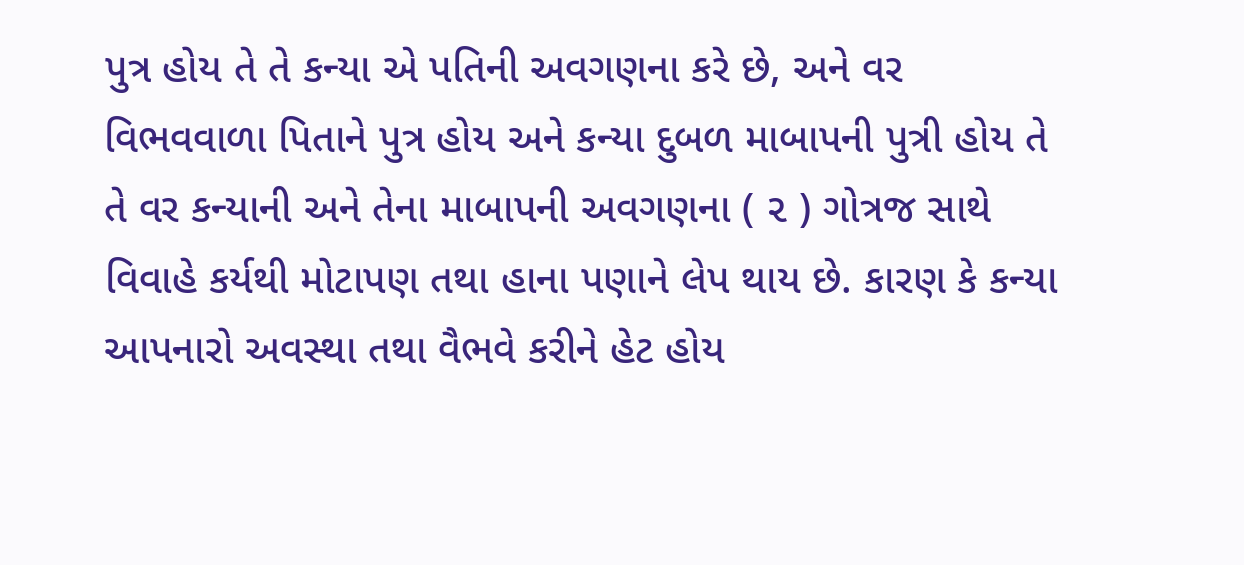પુત્ર હોય તે તે કન્યા એ પતિની અવગણના કરે છે, અને વર વિભવવાળા પિતાને પુત્ર હોય અને કન્યા દુબળ માબાપની પુત્રી હોય તે તે વર કન્યાની અને તેના માબાપની અવગણના ( ૨ ) ગોત્રજ સાથે વિવાહે કર્યથી મોટાપણ તથા હાના પણાને લેપ થાય છે. કારણ કે કન્યા આપનારો અવસ્થા તથા વૈભવે કરીને હેટ હોય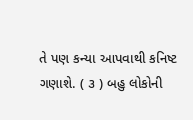તે પણ કન્યા આપવાથી કનિષ્ટ ગણાશે. ( ૩ ) બહુ લોકોની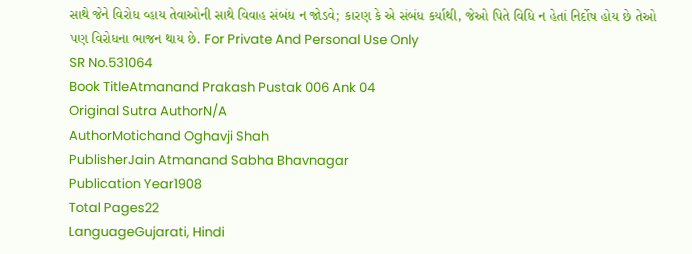સાથે જેને વિરોધ વ્હાય તેવાઓની સાથે વિવાહ સંબંધ ન જોડવે; કારણ કે એ સંબંધ કર્યાથી, જેઓ પિતે વિધિ ન હેતાં નિર્દોષ હોય છે તેઓ પણ વિરોધના ભાજન થાય છે. For Private And Personal Use Only
SR No.531064
Book TitleAtmanand Prakash Pustak 006 Ank 04
Original Sutra AuthorN/A
AuthorMotichand Oghavji Shah
PublisherJain Atmanand Sabha Bhavnagar
Publication Year1908
Total Pages22
LanguageGujarati, Hindi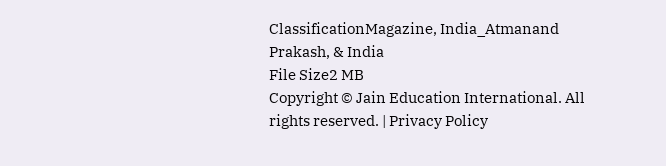ClassificationMagazine, India_Atmanand Prakash, & India
File Size2 MB
Copyright © Jain Education International. All rights reserved. | Privacy Policy